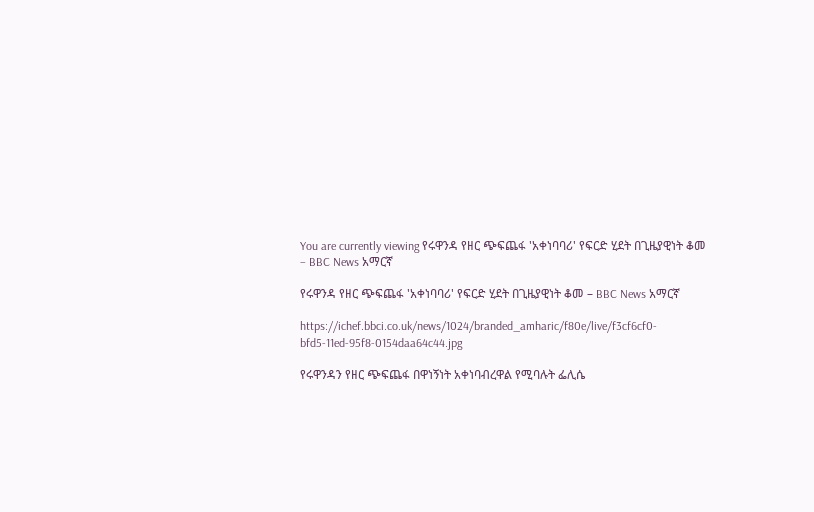You are currently viewing የሩዋንዳ የዘር ጭፍጨፋ 'አቀነባባሪ' የፍርድ ሂደት በጊዜያዊነት ቆመ – BBC News አማርኛ

የሩዋንዳ የዘር ጭፍጨፋ 'አቀነባባሪ' የፍርድ ሂደት በጊዜያዊነት ቆመ – BBC News አማርኛ

https://ichef.bbci.co.uk/news/1024/branded_amharic/f80e/live/f3cf6cf0-bfd5-11ed-95f8-0154daa64c44.jpg

የሩዋንዳን የዘር ጭፍጨፋ በዋነኝነት አቀነባብረዋል የሚባሉት ፌሊሴ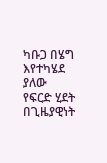ካቡጋ በሄግ እየተካሄደ ያለው የፍርድ ሂደት በጊዜያዊነት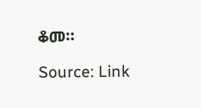ቆመ።

Source: Link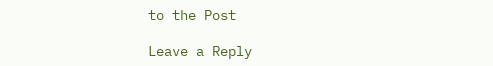to the Post

Leave a Reply